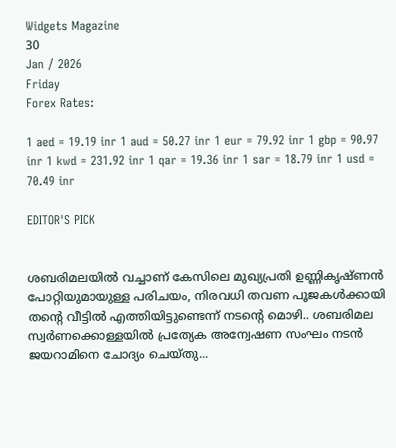Widgets Magazine
30
Jan / 2026
Friday
Forex Rates:

1 aed = 19.19 inr 1 aud = 50.27 inr 1 eur = 79.92 inr 1 gbp = 90.97 inr 1 kwd = 231.92 inr 1 qar = 19.36 inr 1 sar = 18.79 inr 1 usd = 70.49 inr

EDITOR'S PICK


ശബരിമലയിൽ വച്ചാണ് കേസിലെ മുഖ്യപ്രതി ഉണ്ണികൃഷ്ണൻ പോറ്റിയുമായുള്ള പരിചയം, നിരവധി തവണ പൂജകൾക്കായി തന്റെ വീട്ടിൽ എത്തിയിട്ടുണ്ടെന്ന് നടന്റെ മൊഴി.. ശബരിമല സ്വർണക്കൊള്ളയിൽ പ്രത്യേക അന്വേഷണ സംഘം നടൻ ജയറാമിനെ ചോദ്യം ചെയ്തു...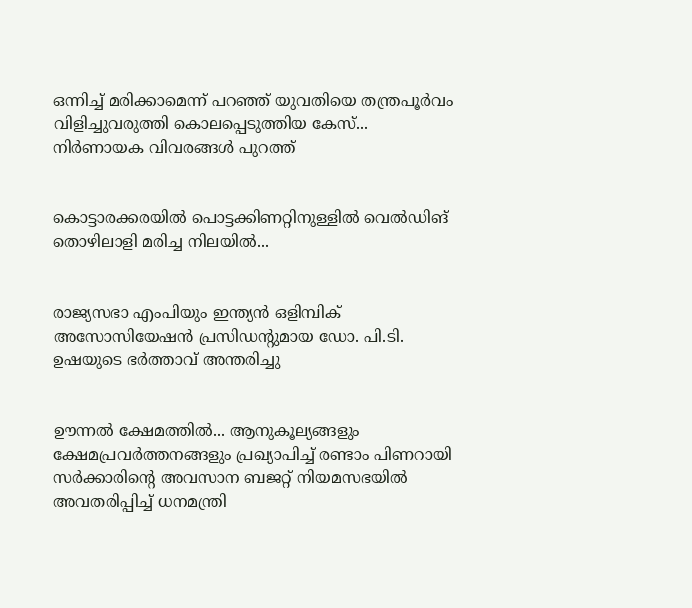ഒന്നിച്ച് മരിക്കാമെന്ന് പറഞ്ഞ് യുവതിയെ തന്ത്രപൂർവം വിളിച്ചുവരുത്തി കൊലപ്പെടുത്തിയ കേസ്... നിർണായക വിവരങ്ങൾ പുറത്ത്


കൊട്ടാരക്കരയിൽ പൊട്ടക്കിണറ്റിനുള്ളിൽ വെൽഡിങ് തൊഴിലാളി മരിച്ച നിലയിൽ...


രാജ്യസഭാ എംപിയും ഇന്ത്യൻ ഒളിമ്പിക് അസോസിയേഷൻ പ്രസിഡന്റുമായ ഡോ. പി.ടി. ഉഷയുടെ ഭർത്താവ് അന്തരിച്ചു


ഊന്നൽ ക്ഷേമത്തിൽ... ആനുകൂല്യങ്ങളും ക്ഷേമപ്രവർത്തനങ്ങളും പ്രഖ്യാപിച്ച് രണ്ടാം പിണറായി സർക്കാരിന്റെ അവസാന ബജറ്റ് നിയമസഭയിൽ അവതരിപ്പിച്ച് ധനമന്ത്രി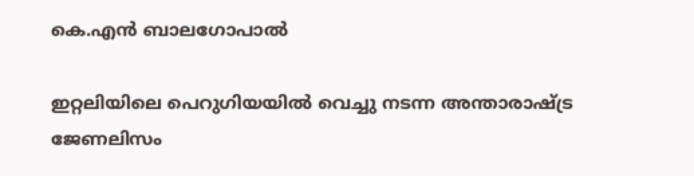കെ.എൻ ബാലഗോപാൽ

ഇറ്റലിയിലെ പെറുഗിയയില്‍ വെച്ചു നടന്ന അന്താരാഷ്ട്ര ജേണലിസം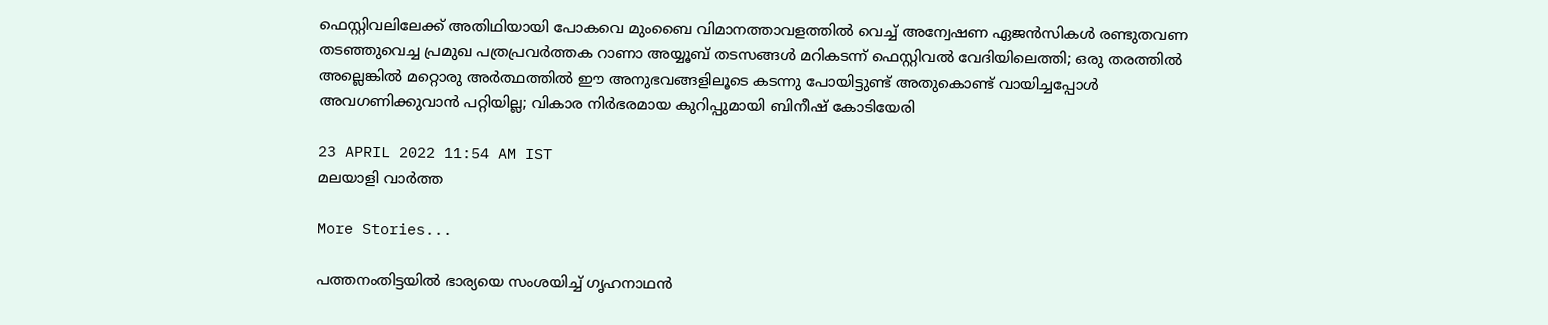ഫെസ്റ്റിവലിലേക്ക് അതിഥിയായി പോകവെ മുംബൈ വിമാനത്താവളത്തില്‍ വെച്ച് അന്വേഷണ ഏജന്‍സികള്‍ രണ്ടുതവണ തടഞ്ഞുവെച്ച പ്രമുഖ പത്രപ്രവര്‍ത്തക റാണാ അയ്യൂബ് തടസങ്ങള്‍ മറികടന്ന് ഫെസ്റ്റിവല്‍ വേദിയിലെത്തി; ഒരു തരത്തിൽ അല്ലെങ്കിൽ മറ്റൊരു അർത്ഥത്തിൽ ഈ അനുഭവങ്ങളിലൂടെ കടന്നു പോയിട്ടുണ്ട് അതുകൊണ്ട് വായിച്ചപ്പോൾ അവഗണിക്കുവാൻ പറ്റിയില്ല; വികാര നിർഭരമായ കുറിപ്പുമായി ബിനീഷ് കോടിയേരി

23 APRIL 2022 11:54 AM IST
മലയാളി വാര്‍ത്ത

More Stories...

പത്തനംതിട്ടയിൽ ഭാര്യയെ സംശയിച്ച് ഗൃഹനാഥൻ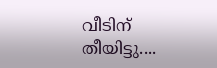വീടിന് തീയിട്ടു....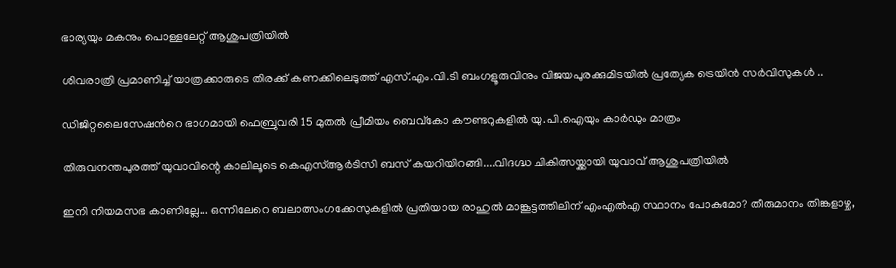ഭാര്യയും മകനും പൊള്ളലേറ്റ് ആശുപത്രിയിൽ

ശിവരാത്രി പ്രമാണിച്ച് യാത്രക്കാരുടെ തിരക്ക് കണക്കിലെടുത്ത് എസ്.എം.വി.ടി ബംഗളൂരുവിനും വിജയപുരക്കുമിടയിൽ പ്രത്യേക ട്രെയിൻ സർവിസുകൾ ..

ഡിജിറ്റലൈസേഷൻറെ ഭാഗമായി ഫെബ്രുവരി 15 മുതൽ പ്രീമിയം ബെവ്കോ കൗണ്ടറുകളിൽ യു.പി.ഐയും കാർഡും മാത്രം

തിരുവനന്തപുരത്ത് യുവാവിന്റെ കാലിലൂടെ കെഎസ്ആർടിസി ബസ് കയറിയിറങ്ങി....വിദഗ്ദ്ധ ചികിത്സയ്ക്കായി യുവാവ് ആശുപത്രിയിൽ

ഇനി നിയമസഭ കാണില്ലേ... ഒന്നിലേറെ ബലാത്സംഗക്കേസുകളില്‍ പ്രതിയായ രാഹുല്‍ മാങ്കൂട്ടത്തിലിന് എംഎല്‍എ സ്ഥാനം പോകുമോ? തീരുമാനം തിങ്കളാഴ്ച,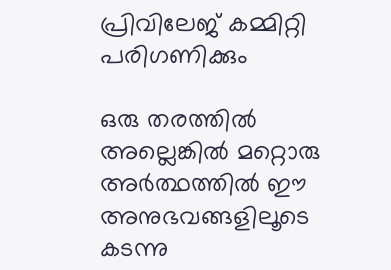പ്രിവിലേജ് കമ്മിറ്റി പരിഗണിക്കും

ഒരു തരത്തിൽ അല്ലെങ്കിൽ മറ്റൊരു അർത്ഥത്തിൽ ഈ അനുഭവങ്ങളിലൂടെ കടന്നു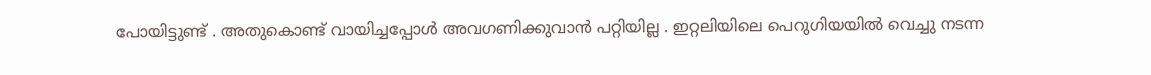പോയിട്ടുണ്ട് . അതുകൊണ്ട് വായിച്ചപ്പോൾ അവഗണിക്കുവാൻ പറ്റിയില്ല . ഇറ്റലിയിലെ പെറുഗിയയില്‍ വെച്ചു നടന്ന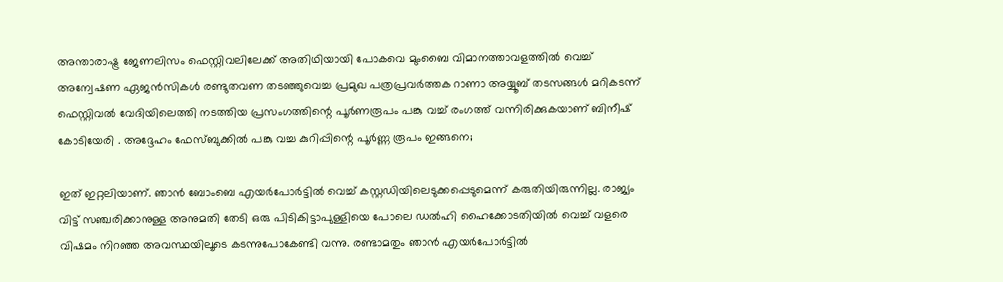അന്താരാഷ്ട്ര ജേണലിസം ഫെസ്റ്റിവലിലേക്ക് അതിഥിയായി പോകവെ മുംബൈ വിമാനത്താവളത്തില്‍ വെച്ച് അന്വേഷണ ഏജന്‍സികള്‍ രണ്ടുതവണ തടഞ്ഞുവെച്ച പ്രമുഖ പത്രപ്രവര്‍ത്തക റാണാ അയ്യൂബ് തടസങ്ങള്‍ മറികടന്ന് ഫെസ്റ്റിവല്‍ വേദിയിലെത്തി നടത്തിയ പ്രസംഗത്തിന്റെ പൂര്‍ണരൂപം പങ്കു വച്ച് രംഗത്ത് വന്നിരിക്കുകയാണ് ബിനീഷ് കോടിയേരി . അദ്ദേഹം ഫേസ്ബുക്കിൽ പങ്കു വച്ച കുറിപ്പിന്റെ പൂർണ്ണ രൂപം ഇങ്ങനെ;

ഇത് ഇറ്റലിയാണ്. ഞാന്‍ ബോംബെ എയര്‍പോര്‍ട്ടില്‍ വെച്ച് കസ്റ്റഡിയിലെടുക്കപ്പെടുമെന്ന് കരുതിയിരുന്നില്ല. രാജ്യം വിട്ട് സഞ്ചരിക്കാനുള്ള അനുമതി തേടി ഒരു പിടികിട്ടാപുള്ളിയെ പോലെ ഡല്‍ഹി ഹൈക്കോടതിയില്‍ വെച്ച് വളരെ വിഷമം നിറഞ്ഞ അവസ്ഥയിലൂടെ കടന്നുപോകേണ്ടി വന്നു. രണ്ടാമതും ഞാന്‍ എയര്‍പോര്‍ട്ടില്‍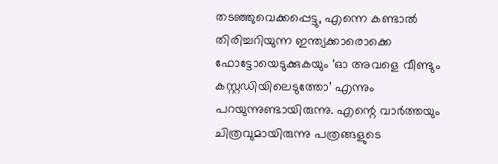തടഞ്ഞുവെക്കപ്പെട്ടു, എന്നെ കണ്ടാല്‍ തിരിച്ചറിയുന്ന ഇന്ത്യക്കാരൊക്കെ ഫോട്ടോയെടുക്കുകയും ‘ഓ അവളെ വീണ്ടും കസ്റ്റഡിയിലെടുത്തോ’ എന്നും പറയുന്നുണ്ടായിരുന്നു. എന്റെ വാര്‍ത്തയും ചിത്രവുമായിരുന്നു പത്രങ്ങളുടെ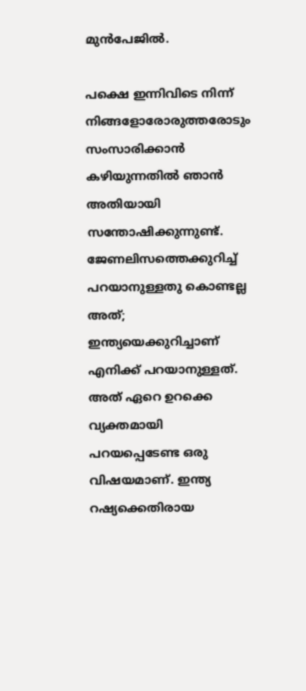മുന്‍പേജില്‍.

പക്ഷെ ഇന്നിവിടെ നിന്ന് നിങ്ങളോരോരുത്തരോടും സംസാരിക്കാന്‍ കഴിയുന്നതില്‍ ഞാന്‍ അതിയായി സന്തോഷിക്കുന്നുണ്ട്. ജേണലിസത്തെക്കുറിച്ച് പറയാനുള്ളതു കൊണ്ടല്ല അത്; ഇന്ത്യയെക്കുറിച്ചാണ് എനിക്ക് പറയാനുള്ളത്. അത് ഏറെ ഉറക്കെ വ്യക്തമായി പറയപ്പെടേണ്ട ഒരു വിഷയമാണ്. ഇന്ത്യ റഷ്യക്കെതിരായ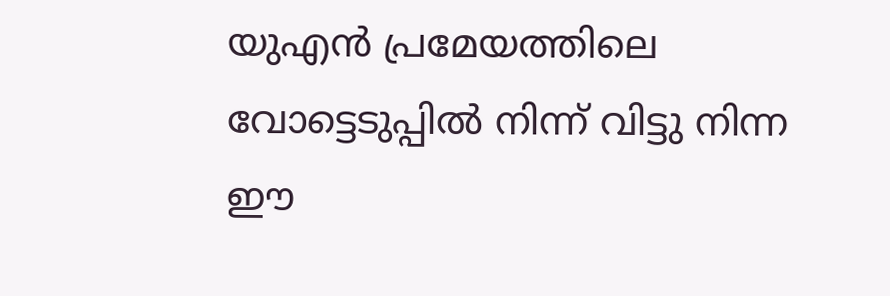യുഎന്‍ പ്രമേയത്തിലെ വോട്ടെടുപ്പില്‍ നിന്ന് വിട്ടു നിന്ന ഈ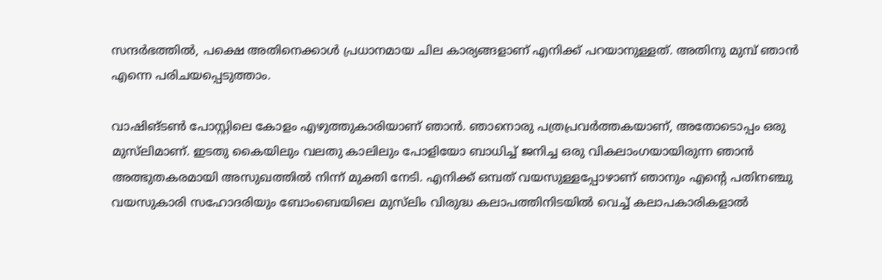സന്ദര്‍ഭത്തില്‍, പക്ഷെ അതിനെക്കാള്‍ പ്രധാനമായ ചില കാര്യങ്ങളാണ് എനിക്ക് പറയാനുള്ളത്. അതിനു മുമ്പ് ഞാന്‍ എന്നെ പരിചയപ്പെടുത്താം.

വാഷിങ്ടണ്‍ പോസ്റ്റിലെ കോളം എഴുത്തുകാരിയാണ് ഞാന്‍. ഞാനൊരു പത്രപ്രവര്‍ത്തകയാണ്, അതോടൊപ്പം ഒരു മുസ്‌ലിമാണ്. ഇടതു കൈയിലും വലതു കാലിലും പോളിയോ ബാധിച്ച് ജനിച്ച ഒരു വികലാംഗയായിരുന്ന ഞാന്‍ അത്ഭുതകരമായി അസുഖത്തില്‍ നിന്ന് മുക്തി നേടി. എനിക്ക് ഒമ്പത് വയസുള്ളപ്പോഴാണ് ഞാനും എന്റെ പതിനഞ്ചു വയസുകാരി സഹോദരിയും ബോംബെയിലെ മുസ്‌ലിം വിരുദ്ധ കലാപത്തിനിടയില്‍ വെച്ച് കലാപകാരികളാല്‍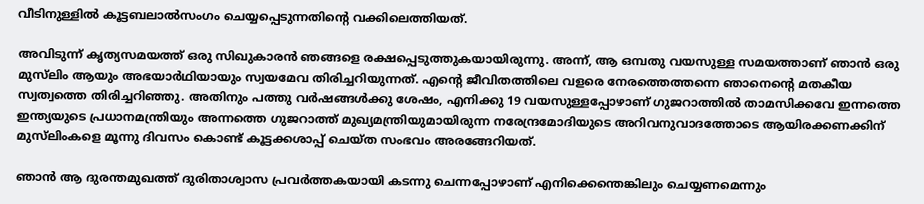വീടിനുള്ളിൽ കൂട്ടബലാല്‍സംഗം ചെയ്യപ്പെടുന്നതിന്റെ വക്കിലെത്തിയത്.

അവിടുന്ന് കൃത്യസമയത്ത് ഒരു സിഖുകാരന്‍ ഞങ്ങളെ രക്ഷപ്പെടുത്തുകയായിരുന്നു. അന്ന്, ആ ഒമ്പതു വയസുള്ള സമയത്താണ് ഞാന്‍ ഒരു മുസ്‌ലിം ആയും അഭയാര്‍ഥിയായും സ്വയമേവ തിരിച്ചറിയുന്നത്. എന്റെ ജീവിതത്തിലെ വളരെ നേരത്തെത്തന്നെ ഞാനെന്റെ മതകീയ സ്വത്വത്തെ തിരിച്ചറിഞ്ഞു. അതിനും പത്തു വര്‍ഷങ്ങള്‍ക്കു ശേഷം, എനിക്കു 19 വയസുള്ളപ്പോഴാണ് ഗുജറാത്തില്‍ താമസിക്കവേ ഇന്നത്തെ ഇന്ത്യയുടെ പ്രധാനമന്ത്രിയും അന്നത്തെ ഗുജറാത്ത് മുഖ്യമന്ത്രിയുമായിരുന്ന നരേന്ദ്രമോദിയുടെ അറിവനുവാദത്തോടെ ആയിരക്കണക്കിന് മുസ്‌ലിംകളെ മൂന്നു ദിവസം കൊണ്ട് കൂട്ടക്കശാപ്പ് ചെയ്ത സംഭവം അരങ്ങേറിയത്.

ഞാന്‍ ആ ദുരന്തമുഖത്ത് ദുരിതാശ്വാസ പ്രവര്‍ത്തകയായി കടന്നു ചെന്നപ്പോഴാണ് എനിക്കെന്തെങ്കിലും ചെയ്യണമെന്നും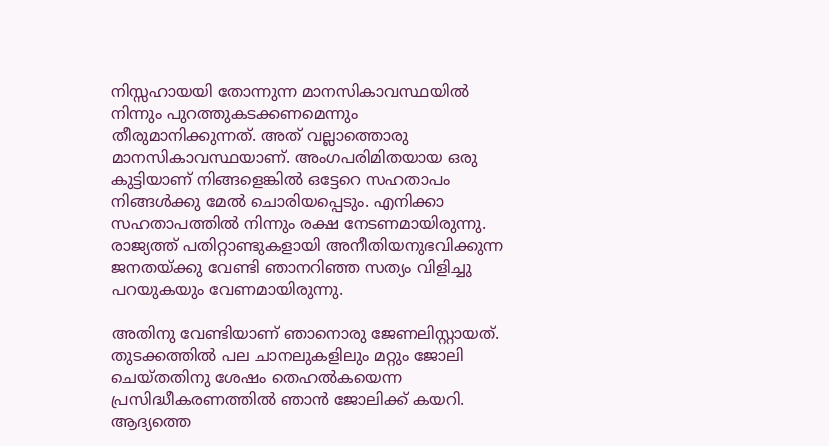നിസ്സഹായയി തോന്നുന്ന മാനസികാവസ്ഥയില്‍ നിന്നും പുറത്തുകടക്കണമെന്നും തീരുമാനിക്കുന്നത്. അത് വല്ലാത്തൊരു മാനസികാവസ്ഥയാണ്. അംഗപരിമിതയായ ഒരു കുട്ടിയാണ് നിങ്ങളെങ്കില്‍ ഒട്ടേറെ സഹതാപം നിങ്ങള്‍ക്കു മേല്‍ ചൊരിയപ്പെടും. എനിക്കാ സഹതാപത്തില്‍ നിന്നും രക്ഷ നേടണമായിരുന്നു. രാജ്യത്ത് പതിറ്റാണ്ടുകളായി അനീതിയനുഭവിക്കുന്ന ജനതയ്ക്കു വേണ്ടി ഞാനറിഞ്ഞ സത്യം വിളിച്ചു പറയുകയും വേണമായിരുന്നു.

അതിനു വേണ്ടിയാണ് ഞാനൊരു ജേണലിസ്റ്റായത്. തുടക്കത്തില്‍ പല ചാനലുകളിലും മറ്റും ജോലി ചെയ്തതിനു ശേഷം തെഹല്‍കയെന്ന പ്രസിദ്ധീകരണത്തില്‍ ഞാന്‍ ജോലിക്ക് കയറി. ആദ്യത്തെ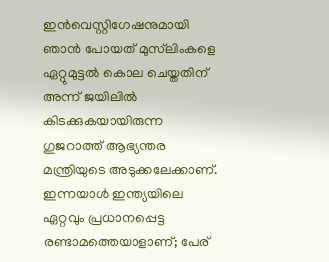ഇന്‍വെസ്റ്റിഗേഷനുമായി ഞാന്‍ പോയത് മുസ്‌ലിംകളെ ഏറ്റുമുട്ടല്‍ കൊല ചെയ്തതിന് അന്ന് ജയിലില്‍ കിടക്കുകയായിരുന്ന ഗുജറാത്ത് ആഭ്യന്തര മന്ത്രിയുടെ അടുക്കലേക്കാണ്. ഇന്നയാള്‍ ഇന്ത്യയിലെ ഏറ്റവും പ്രധാനപ്പെട്ട രണ്ടാമത്തെയാളാണ്; പേര്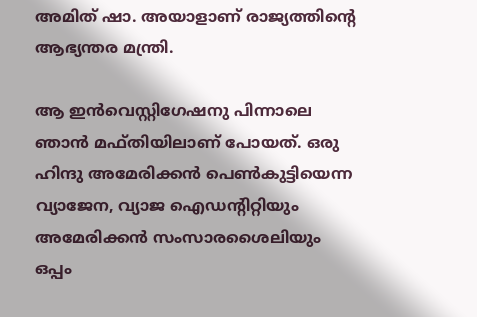അമിത് ഷാ. അയാളാണ് രാജ്യത്തിന്റെ ആഭ്യന്തര മന്ത്രി.

ആ ഇന്‍വെസ്റ്റിഗേഷനു പിന്നാലെ ഞാന്‍ മഫ്തിയിലാണ് പോയത്. ഒരു ഹിന്ദു അമേരിക്കന്‍ പെണ്‍കുട്ടിയെന്ന വ്യാജേന, വ്യാജ ഐഡന്റിറ്റിയും അമേരിക്കന്‍ സംസാരശൈലിയും ഒപ്പം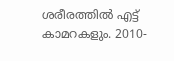ശരീരത്തില്‍ എട്ട് കാമറകളും. 2010-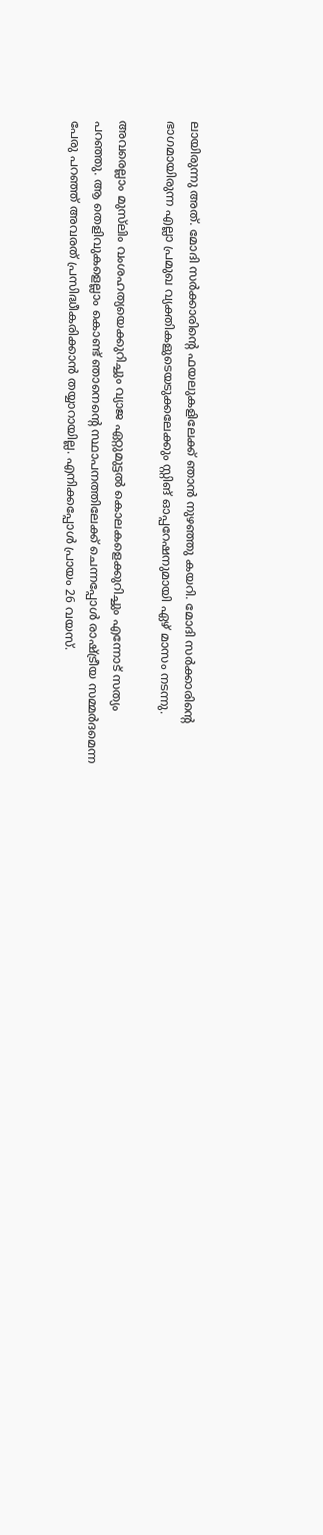ലായിരുന്നു അത്. മോദി സര്‍ക്കാരിന്റെ ഫയലുകളിലേക്ക് ഞാന്‍ നുഴഞ്ഞു കയറി. മോദി സര്‍ക്കാരിൻ്റെ ഭാഗമായിരുന്ന എല്ലാ പ്രമുഖ വ്യക്തികളുടെയടുക്കലേക്കും സ്റ്റിങ് ഓപ്പറേഷനുമായി ഏഴ് മാസം നടന്നു.

അവരെല്ലാം മുസ്‌ലിം വംശഹത്യയെക്കുറിച്ചും വ്യാജ ഏറ്റുമുട്ടല്‍ കൊലകളെക്കുറിച്ചും എന്നോട് സത്യം പറഞ്ഞു. ആ തെളിവുകളെല്ലാം കൊണ്ട് ഞാനെന്റെ സ്ഥാപനത്തിലേക്ക് ചെന്നപ്പോള്‍ രാഷ്ട്രീയ സമ്മര്‍ദമെന്ന പേരു പറഞ്ഞ് അവരത് പ്രസിദ്ധീകരിക്കാന്‍ തയ്യാറായില്ല. എനിക്കപ്പോള്‍ പ്രായം 26 വയസ്.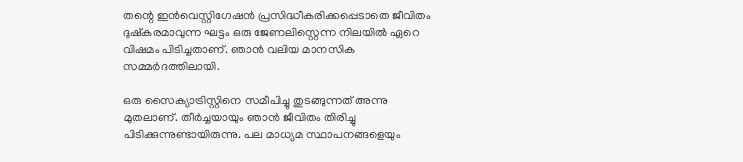തന്റെ ഇന്‍വെസ്റ്റിഗേഷന്‍ പ്രസിദ്ധീകരിക്കപ്പെടാതെ ജീവിതം ദുഷ്‌കരമാവുന്ന ഘട്ടം ഒരു ജേണലിസ്റ്റെന്ന നിലയില്‍ ഏറെ വിഷമം പിടിച്ചതാണ്. ഞാന്‍ വലിയ മാനസിക സമ്മര്‍ദത്തിലായി.

ഒരു സൈക്യാട്രിസ്റ്റിനെ സമീപിച്ചു തുടങ്ങുന്നത് അന്നു മുതലാണ്. തീര്‍ച്ചയായും ഞാന്‍ ജീവിതം തിരിച്ചു പിടിക്കുന്നുണ്ടായിരുന്നു. പല മാധ്യമ സ്ഥാപനങ്ങളെയും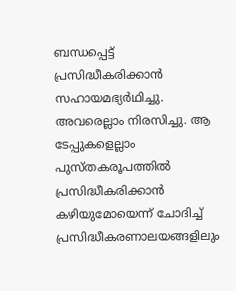ബന്ധപ്പെട്ട് പ്രസിദ്ധീകരിക്കാന്‍ സഹായമഭ്യര്‍ഥിച്ചു. അവരെല്ലാം നിരസിച്ചു. ആ ടേപ്പുകളെല്ലാം പുസ്തകരൂപത്തില്‍ പ്രസിദ്ധീകരിക്കാന്‍ കഴിയുമോയെന്ന് ചോദിച്ച് പ്രസിദ്ധീകരണാലയങ്ങളിലും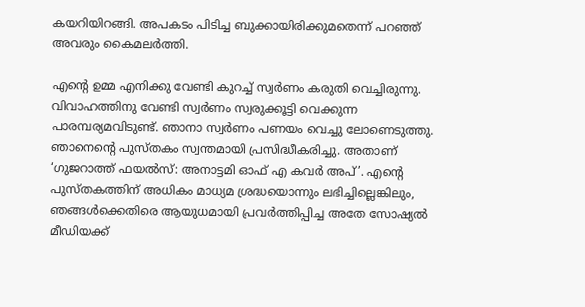കയറിയിറങ്ങി. അപകടം പിടിച്ച ബുക്കായിരിക്കുമതെന്ന് പറഞ്ഞ് അവരും കൈമലര്‍ത്തി.

എന്റെ ഉമ്മ എനിക്കു വേണ്ടി കുറച്ച് സ്വര്‍ണം കരുതി വെച്ചിരുന്നു. വിവാഹത്തിനു വേണ്ടി സ്വര്‍ണം സ്വരുക്കൂട്ടി വെക്കുന്ന പാരമ്പര്യമവിടുണ്ട്. ഞാനാ സ്വര്‍ണം പണയം വെച്ചു ലോണെടുത്തു. ഞാനെന്റെ പുസ്തകം സ്വന്തമായി പ്രസിദ്ധീകരിച്ചു. അതാണ് ‘ഗുജറാത്ത് ഫയല്‍സ്: അനാട്ടമി ഓഫ് എ കവര്‍ അപ്’. എന്റെ പുസ്തകത്തിന് അധികം മാധ്യമ ശ്രദ്ധയൊന്നും ലഭിച്ചില്ലെങ്കിലും, ഞങ്ങള്‍ക്കെതിരെ ആയുധമായി പ്രവര്‍ത്തിപ്പിച്ച അതേ സോഷ്യല്‍ മീഡിയക്ക്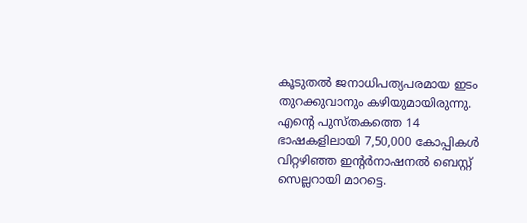കൂടുതല്‍ ജനാധിപത്യപരമായ ഇടം തുറക്കുവാനും കഴിയുമായിരുന്നു. എന്റെ പുസ്തകത്തെ 14 ഭാഷകളിലായി 7,50,000 കോപ്പികള്‍ വിറ്റഴിഞ്ഞ ഇന്റര്‍നാഷനല്‍ ബെസ്റ്റ് സെല്ലറായി മാറട്ടെ.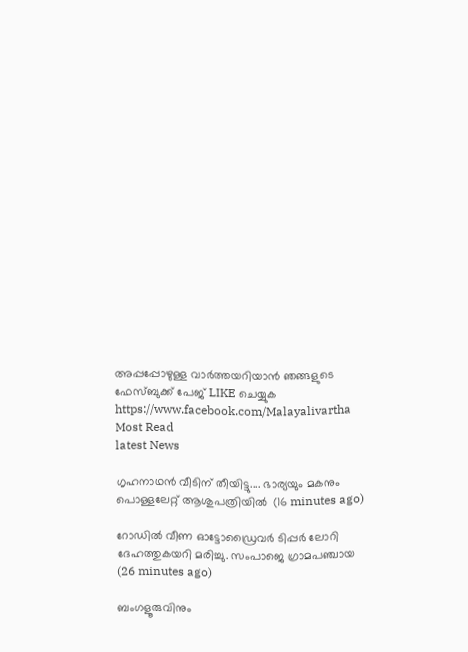അപ്പപ്പോഴുള്ള വാര്‍ത്തയറിയാന്‍ ഞങ്ങളുടെ ഫേസ്‌ബുക്ക്‌ പേജ് LIKE ചെയ്യുക
https://www.facebook.com/Malayalivartha
Most Read
latest News

ഗൃഹനാഥൻ വീടിന് തീയിട്ടു.... ഭാര്യയും മകനും പൊള്ളലേറ്റ് ആശുപത്രിയിൽ  (16 minutes ago)

റോഡിൽ വീണ ഓട്ടോഡ്രൈവർ ടിപ്പർ ലോറി ദേഹത്തുകയറി മരിച്ചു. സംപാജെ ഗ്രാമപഞ്ചായ  (26 minutes ago)

ബംഗളൂരുവിനും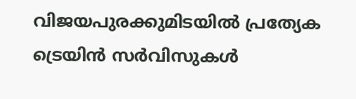വിജയപുരക്കുമിടയിൽ പ്രത്യേക ട്രെയിൻ സർവിസുകൾ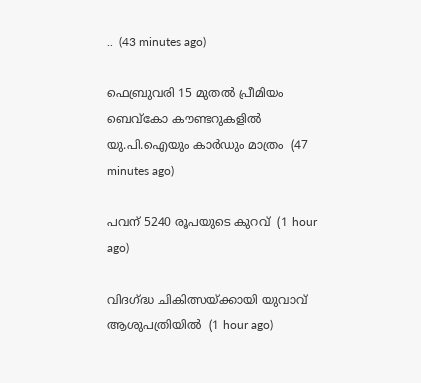..  (43 minutes ago)

ഫെബ്രുവരി 15 മുതൽ പ്രീമിയം ബെവ്കോ കൗണ്ടറുകളിൽ യു.പി.ഐയും കാർഡും മാത്രം  (47 minutes ago)

പവന് 5240 രൂപയുടെ കുറവ്  (1 hour ago)

വിദഗ്ദ്ധ ചികിത്സയ്ക്കായി യുവാവ് ആശുപത്രിയിൽ  (1 hour ago)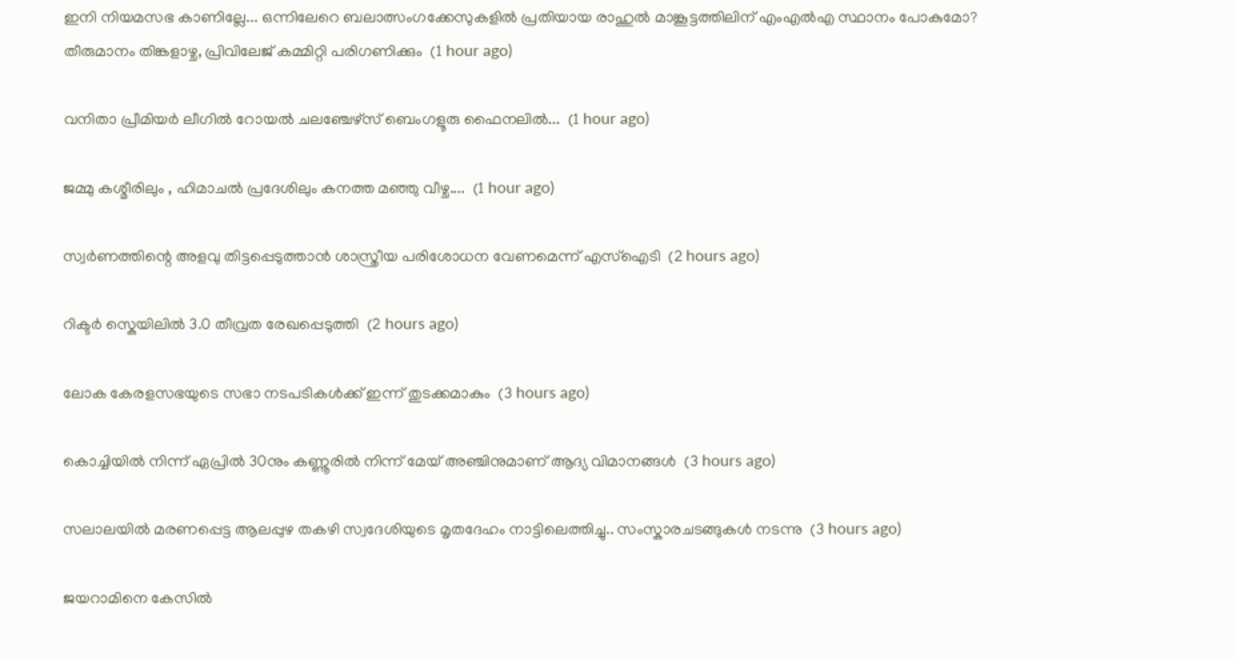ഇനി നിയമസഭ കാണില്ലേ... ഒന്നിലേറെ ബലാത്സംഗക്കേസുകളില്‍ പ്രതിയായ രാഹുല്‍ മാങ്കൂട്ടത്തിലിന് എംഎല്‍എ സ്ഥാനം പോകുമോ? തീരുമാനം തിങ്കളാഴ്ച, പ്രിവിലേജ് കമ്മിറ്റി പരിഗണിക്കും  (1 hour ago)

വനിതാ പ്രീമിയര്‍ ലീഗില്‍ റോയല്‍ ചലഞ്ചേഴ്സ് ബെംഗളൂരു ഫൈനലില്‍...  (1 hour ago)

ജമ്മു കശ്മീരിലും , ഹിമാചൽ പ്രദേശിലും കനത്ത മഞ്ഞു വീഴ്ച....  (1 hour ago)

സ്വർണത്തിന്റെ അളവു തിട്ടപ്പെടുത്താൻ ശാസ്ത്രീയ പരിശോധന വേണമെന്ന് എസ്‌ഐടി  (2 hours ago)

റിക്ടർ സ്കെയിലിൽ 3.0 തീവ്രത രേഖപ്പെടുത്തി  (2 hours ago)

ലോക കേരളസഭയുടെ സഭാ നടപടികൾക്ക് ഇന്ന് തുടക്കമാകും  (3 hours ago)

കൊച്ചിയില്‍ നിന്ന് ഏപ്രില്‍ 30നും കണ്ണൂരില്‍ നിന്ന് മേയ് അഞ്ചിനുമാണ് ആദ്യ വിമാനങ്ങള്‍  (3 hours ago)

സലാലയിൽ മരണപ്പെട്ട ആലപ്പുഴ തകഴി സ്വദേശിയുടെ മൃതദേഹം നാട്ടിലെത്തിച്ചു.. സംസ്കാരചടങ്ങുകൾ നടന്നു  (3 hours ago)

ജയറാമിനെ കേസിൽ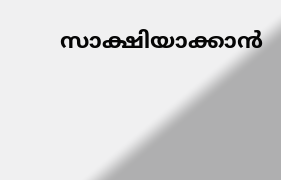സാക്ഷിയാക്കാൻ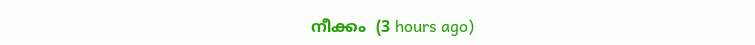നീക്കം  (3 hours ago)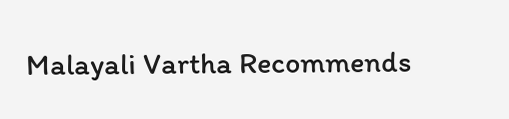Malayali Vartha Recommends